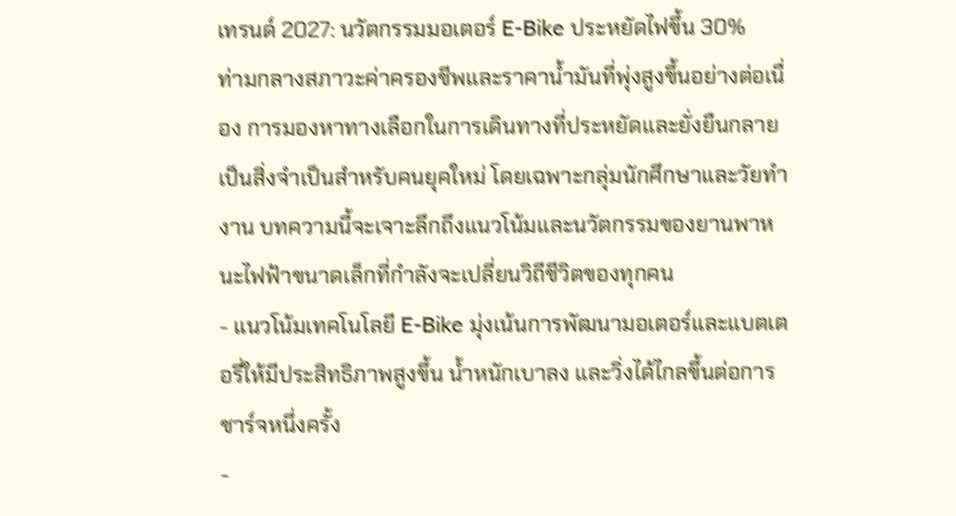เทรนด์ 2027: นวัตกรรมมอเตอร์ E-Bike ประหยัดไฟขึ้น 30%
ท่ามกลางสภาวะค่าครองชีพและราคาน้ำมันที่พุ่งสูงขึ้นอย่างต่อเนื่อง การมองหาทางเลือกในการเดินทางที่ประหยัดและยั่งยืนกลายเป็นสิ่งจำเป็นสำหรับคนยุคใหม่ โดยเฉพาะกลุ่มนักศึกษาและวัยทำงาน บทความนี้จะเจาะลึกถึงแนวโน้มและนวัตกรรมของยานพาหนะไฟฟ้าขนาดเล็กที่กำลังจะเปลี่ยนวิถีชีวิตของทุกคน
- แนวโน้มเทคโนโลยี E-Bike มุ่งเน้นการพัฒนามอเตอร์และแบตเตอรี่ให้มีประสิทธิภาพสูงขึ้น น้ำหนักเบาลง และวิ่งได้ไกลขึ้นต่อการชาร์จหนึ่งครั้ง
-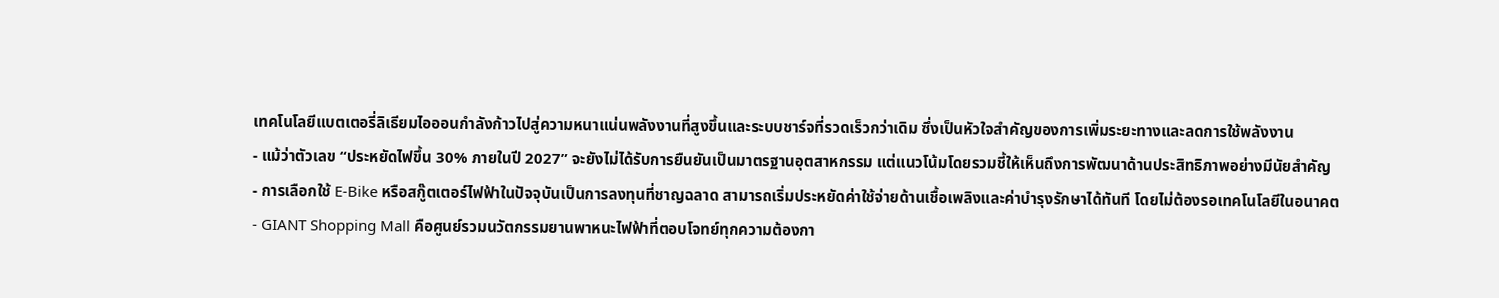เทคโนโลยีแบตเตอรี่ลิเธียมไอออนกำลังก้าวไปสู่ความหนาแน่นพลังงานที่สูงขึ้นและระบบชาร์จที่รวดเร็วกว่าเดิม ซึ่งเป็นหัวใจสำคัญของการเพิ่มระยะทางและลดการใช้พลังงาน
- แม้ว่าตัวเลข “ประหยัดไฟขึ้น 30% ภายในปี 2027” จะยังไม่ได้รับการยืนยันเป็นมาตรฐานอุตสาหกรรม แต่แนวโน้มโดยรวมชี้ให้เห็นถึงการพัฒนาด้านประสิทธิภาพอย่างมีนัยสำคัญ
- การเลือกใช้ E-Bike หรือสกู๊ตเตอร์ไฟฟ้าในปัจจุบันเป็นการลงทุนที่ชาญฉลาด สามารถเริ่มประหยัดค่าใช้จ่ายด้านเชื้อเพลิงและค่าบำรุงรักษาได้ทันที โดยไม่ต้องรอเทคโนโลยีในอนาคต
- GIANT Shopping Mall คือศูนย์รวมนวัตกรรมยานพาหนะไฟฟ้าที่ตอบโจทย์ทุกความต้องกา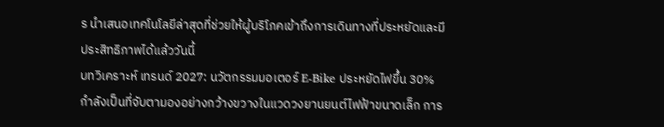ร นำเสนอเทคโนโลยีล่าสุดที่ช่วยให้ผู้บริโภคเข้าถึงการเดินทางที่ประหยัดและมีประสิทธิภาพได้แล้ววันนี้
บทวิเคราะห์ เทรนด์ 2027: นวัตกรรมมอเตอร์ E-Bike ประหยัดไฟขึ้น 30% กำลังเป็นที่จับตามองอย่างกว้างขวางในแวดวงยานยนต์ไฟฟ้าขนาดเล็ก การ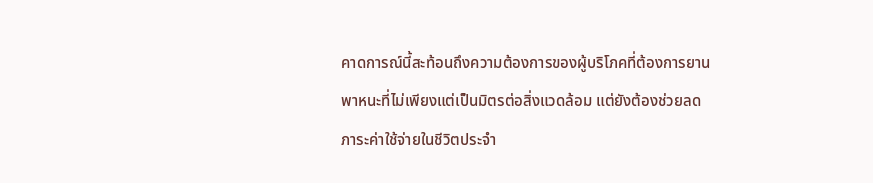คาดการณ์นี้สะท้อนถึงความต้องการของผู้บริโภคที่ต้องการยานพาหนะที่ไม่เพียงแต่เป็นมิตรต่อสิ่งแวดล้อม แต่ยังต้องช่วยลดภาระค่าใช้จ่ายในชีวิตประจำ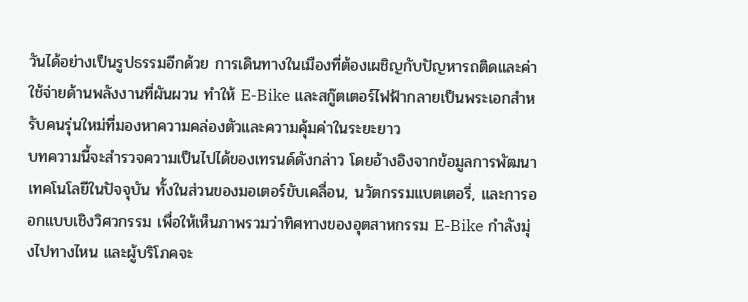วันได้อย่างเป็นรูปธรรมอีกด้วย การเดินทางในเมืองที่ต้องเผชิญกับปัญหารถติดและค่าใช้จ่ายด้านพลังงานที่ผันผวน ทำให้ E-Bike และสกู๊ตเตอร์ไฟฟ้ากลายเป็นพระเอกสำหรับคนรุ่นใหม่ที่มองหาความคล่องตัวและความคุ้มค่าในระยะยาว
บทความนี้จะสำรวจความเป็นไปได้ของเทรนด์ดังกล่าว โดยอ้างอิงจากข้อมูลการพัฒนาเทคโนโลยีในปัจจุบัน ทั้งในส่วนของมอเตอร์ขับเคลื่อน, นวัตกรรมแบตเตอรี่, และการออกแบบเชิงวิศวกรรม เพื่อให้เห็นภาพรวมว่าทิศทางของอุตสาหกรรม E-Bike กำลังมุ่งไปทางไหน และผู้บริโภคจะ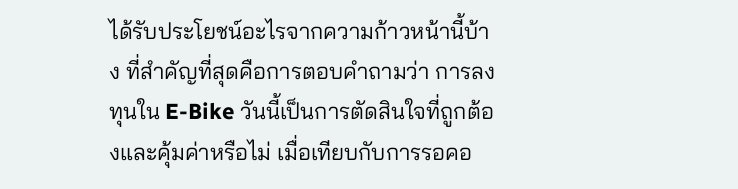ได้รับประโยชน์อะไรจากความก้าวหน้านี้บ้าง ที่สำคัญที่สุดคือการตอบคำถามว่า การลงทุนใน E-Bike วันนี้เป็นการตัดสินใจที่ถูกต้องและคุ้มค่าหรือไม่ เมื่อเทียบกับการรอคอ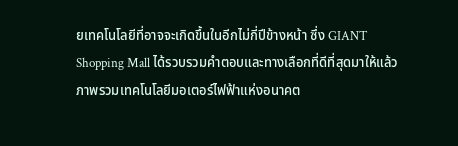ยเทคโนโลยีที่อาจจะเกิดขึ้นในอีกไม่กี่ปีข้างหน้า ซึ่ง GIANT Shopping Mall ได้รวบรวมคำตอบและทางเลือกที่ดีที่สุดมาให้แล้ว
ภาพรวมเทคโนโลยีมอเตอร์ไฟฟ้าแห่งอนาคต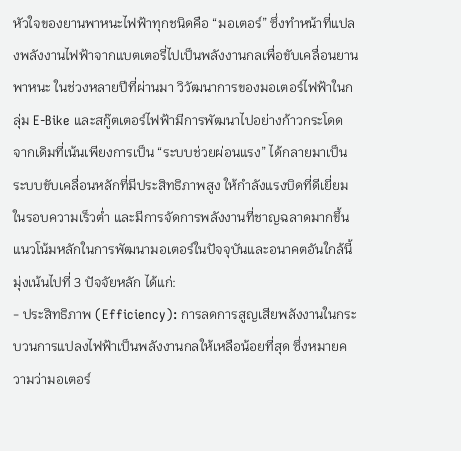หัวใจของยานพาหนะไฟฟ้าทุกชนิดคือ “มอเตอร์” ซึ่งทำหน้าที่แปลงพลังงานไฟฟ้าจากแบตเตอรี่ไปเป็นพลังงานกลเพื่อขับเคลื่อนยานพาหนะ ในช่วงหลายปีที่ผ่านมา วิวัฒนาการของมอเตอร์ไฟฟ้าในกลุ่ม E-Bike และสกู๊ตเตอร์ไฟฟ้ามีการพัฒนาไปอย่างก้าวกระโดด จากเดิมที่เน้นเพียงการเป็น “ระบบช่วยผ่อนแรง” ได้กลายมาเป็นระบบขับเคลื่อนหลักที่มีประสิทธิภาพสูง ให้กำลังแรงบิดที่ดีเยี่ยมในรอบความเร็วต่ำ และมีการจัดการพลังงานที่ชาญฉลาดมากขึ้น
แนวโน้มหลักในการพัฒนามอเตอร์ในปัจจุบันและอนาคตอันใกล้นี้ มุ่งเน้นไปที่ 3 ปัจจัยหลัก ได้แก่:
- ประสิทธิภาพ (Efficiency): การลดการสูญเสียพลังงานในกระบวนการแปลงไฟฟ้าเป็นพลังงานกลให้เหลือน้อยที่สุด ซึ่งหมายความว่ามอเตอร์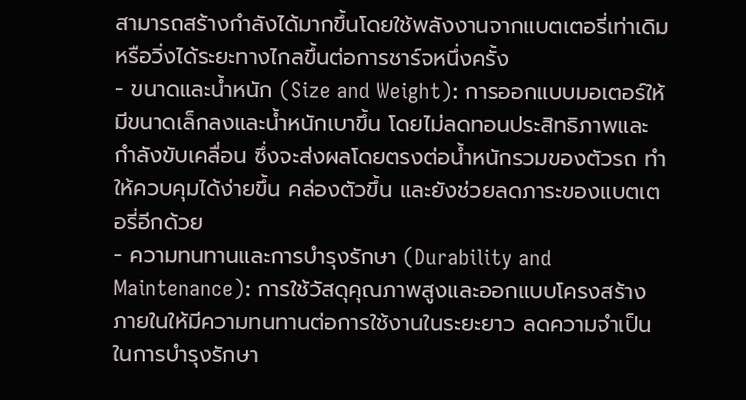สามารถสร้างกำลังได้มากขึ้นโดยใช้พลังงานจากแบตเตอรี่เท่าเดิม หรือวิ่งได้ระยะทางไกลขึ้นต่อการชาร์จหนึ่งครั้ง
- ขนาดและน้ำหนัก (Size and Weight): การออกแบบมอเตอร์ให้มีขนาดเล็กลงและน้ำหนักเบาขึ้น โดยไม่ลดทอนประสิทธิภาพและกำลังขับเคลื่อน ซึ่งจะส่งผลโดยตรงต่อน้ำหนักรวมของตัวรถ ทำให้ควบคุมได้ง่ายขึ้น คล่องตัวขึ้น และยังช่วยลดภาระของแบตเตอรี่อีกด้วย
- ความทนทานและการบำรุงรักษา (Durability and Maintenance): การใช้วัสดุคุณภาพสูงและออกแบบโครงสร้างภายในให้มีความทนทานต่อการใช้งานในระยะยาว ลดความจำเป็นในการบำรุงรักษา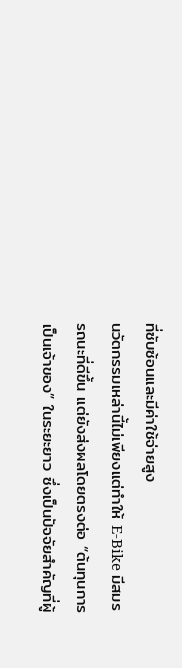ที่ซับซ้อนและมีค่าใช้จ่ายสูง
นวัตกรรมเหล่านี้ไม่เพียงแต่ทำให้ E-Bike มีสมรรถนะที่ดีขึ้น แต่ยังส่งผลโดยตรงต่อ “ต้นทุนการเป็นเจ้าของ” ในระยะยาว ซึ่งเป็นปัจจัยสำคัญที่ผู้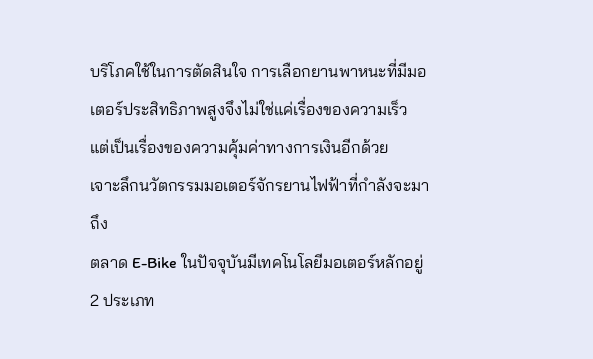บริโภคใช้ในการตัดสินใจ การเลือกยานพาหนะที่มีมอเตอร์ประสิทธิภาพสูงจึงไม่ใช่แค่เรื่องของความเร็ว แต่เป็นเรื่องของความคุ้มค่าทางการเงินอีกด้วย
เจาะลึกนวัตกรรมมอเตอร์จักรยานไฟฟ้าที่กำลังจะมาถึง
ตลาด E-Bike ในปัจจุบันมีเทคโนโลยีมอเตอร์หลักอยู่ 2 ประเภท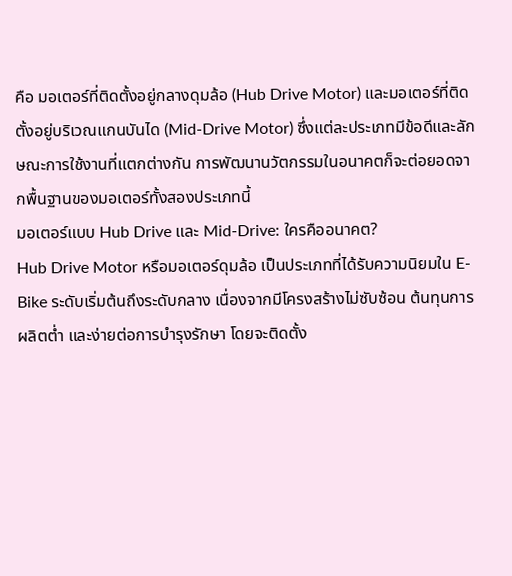คือ มอเตอร์ที่ติดตั้งอยู่กลางดุมล้อ (Hub Drive Motor) และมอเตอร์ที่ติดตั้งอยู่บริเวณแกนบันได (Mid-Drive Motor) ซึ่งแต่ละประเภทมีข้อดีและลักษณะการใช้งานที่แตกต่างกัน การพัฒนานวัตกรรมในอนาคตก็จะต่อยอดจากพื้นฐานของมอเตอร์ทั้งสองประเภทนี้
มอเตอร์แบบ Hub Drive และ Mid-Drive: ใครคืออนาคต?
Hub Drive Motor หรือมอเตอร์ดุมล้อ เป็นประเภทที่ได้รับความนิยมใน E-Bike ระดับเริ่มต้นถึงระดับกลาง เนื่องจากมีโครงสร้างไม่ซับซ้อน ต้นทุนการผลิตต่ำ และง่ายต่อการบำรุงรักษา โดยจะติดตั้ง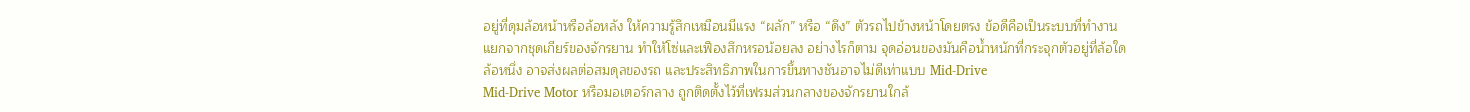อยู่ที่ดุมล้อหน้าหรือล้อหลัง ให้ความรู้สึกเหมือนมีแรง “ผลัก” หรือ “ดึง” ตัวรถไปข้างหน้าโดยตรง ข้อดีคือเป็นระบบที่ทำงานแยกจากชุดเกียร์ของจักรยาน ทำให้โซ่และเฟืองสึกหรอน้อยลง อย่างไรก็ตาม จุดอ่อนของมันคือน้ำหนักที่กระจุกตัวอยู่ที่ล้อใดล้อหนึ่ง อาจส่งผลต่อสมดุลของรถ และประสิทธิภาพในการขึ้นทางชันอาจไม่ดีเท่าแบบ Mid-Drive
Mid-Drive Motor หรือมอเตอร์กลาง ถูกติดตั้งไว้ที่เฟรมส่วนกลางของจักรยานใกล้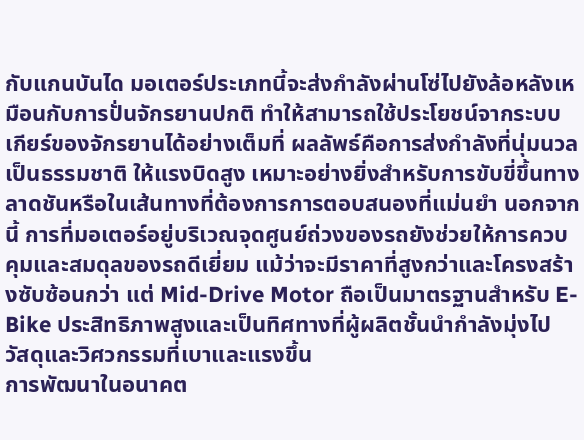กับแกนบันได มอเตอร์ประเภทนี้จะส่งกำลังผ่านโซ่ไปยังล้อหลังเหมือนกับการปั่นจักรยานปกติ ทำให้สามารถใช้ประโยชน์จากระบบเกียร์ของจักรยานได้อย่างเต็มที่ ผลลัพธ์คือการส่งกำลังที่นุ่มนวลเป็นธรรมชาติ ให้แรงบิดสูง เหมาะอย่างยิ่งสำหรับการขับขี่ขึ้นทางลาดชันหรือในเส้นทางที่ต้องการการตอบสนองที่แม่นยำ นอกจากนี้ การที่มอเตอร์อยู่บริเวณจุดศูนย์ถ่วงของรถยังช่วยให้การควบคุมและสมดุลของรถดีเยี่ยม แม้ว่าจะมีราคาที่สูงกว่าและโครงสร้างซับซ้อนกว่า แต่ Mid-Drive Motor ถือเป็นมาตรฐานสำหรับ E-Bike ประสิทธิภาพสูงและเป็นทิศทางที่ผู้ผลิตชั้นนำกำลังมุ่งไป
วัสดุและวิศวกรรมที่เบาและแรงขึ้น
การพัฒนาในอนาคต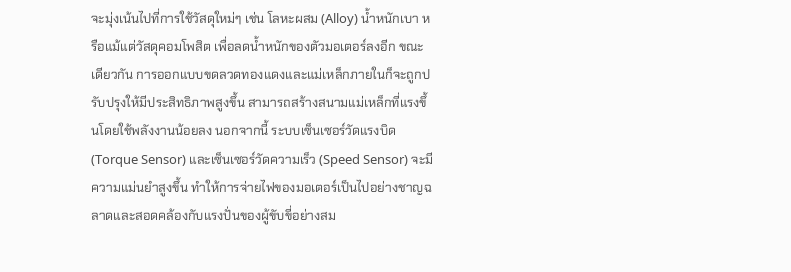จะมุ่งเน้นไปที่การใช้วัสดุใหม่ๆ เช่น โลหะผสม (Alloy) น้ำหนักเบา หรือแม้แต่วัสดุคอมโพสิต เพื่อลดน้ำหนักของตัวมอเตอร์ลงอีก ขณะเดียวกัน การออกแบบขดลวดทองแดงและแม่เหล็กภายในก็จะถูกปรับปรุงให้มีประสิทธิภาพสูงขึ้น สามารถสร้างสนามแม่เหล็กที่แรงขึ้นโดยใช้พลังงานน้อยลง นอกจากนี้ ระบบเซ็นเซอร์วัดแรงบิด (Torque Sensor) และเซ็นเซอร์วัดความเร็ว (Speed Sensor) จะมีความแม่นยำสูงขึ้น ทำให้การจ่ายไฟของมอเตอร์เป็นไปอย่างชาญฉลาดและสอดคล้องกับแรงปั่นของผู้ขับขี่อย่างสม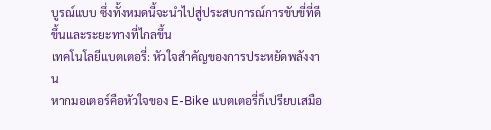บูรณ์แบบ ซึ่งทั้งหมดนี้จะนำไปสู่ประสบการณ์การขับขี่ที่ดีขึ้นและระยะทางที่ไกลขึ้น
เทคโนโลยีแบตเตอรี่: หัวใจสำคัญของการประหยัดพลังงาน
หากมอเตอร์คือหัวใจของ E-Bike แบตเตอรี่ก็เปรียบเสมือ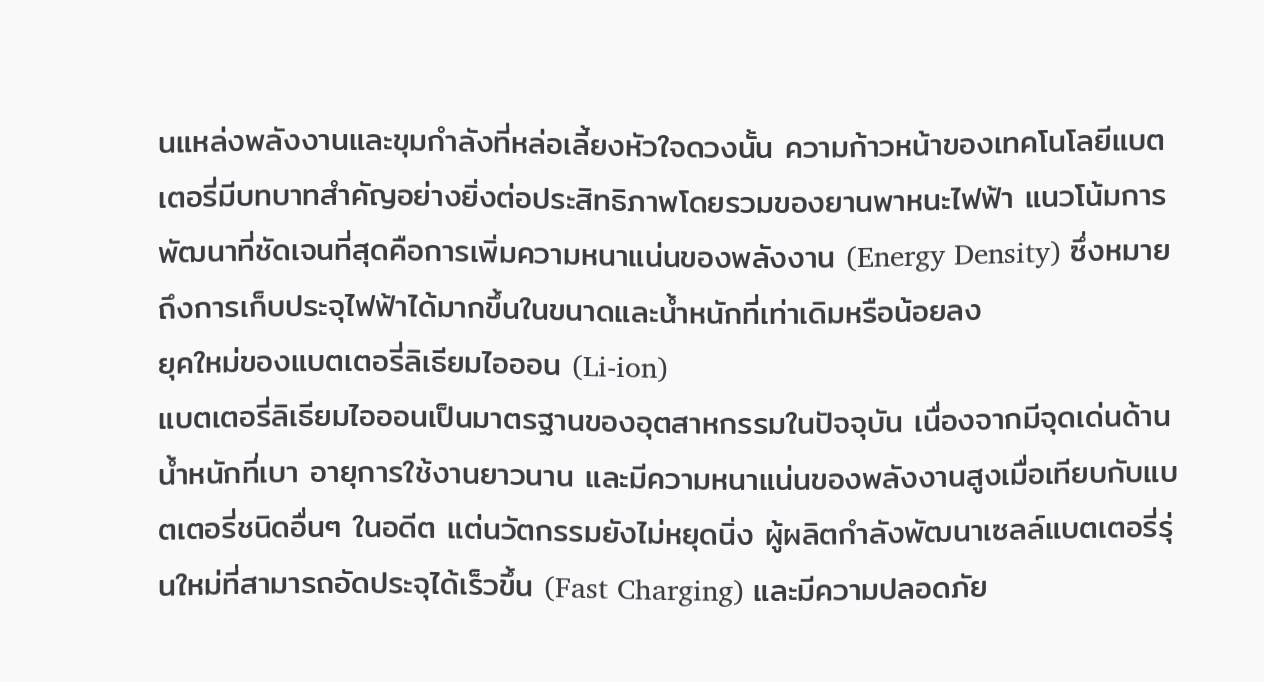นแหล่งพลังงานและขุมกำลังที่หล่อเลี้ยงหัวใจดวงนั้น ความก้าวหน้าของเทคโนโลยีแบตเตอรี่มีบทบาทสำคัญอย่างยิ่งต่อประสิทธิภาพโดยรวมของยานพาหนะไฟฟ้า แนวโน้มการพัฒนาที่ชัดเจนที่สุดคือการเพิ่มความหนาแน่นของพลังงาน (Energy Density) ซึ่งหมายถึงการเก็บประจุไฟฟ้าได้มากขึ้นในขนาดและน้ำหนักที่เท่าเดิมหรือน้อยลง
ยุคใหม่ของแบตเตอรี่ลิเธียมไอออน (Li-ion)
แบตเตอรี่ลิเธียมไอออนเป็นมาตรฐานของอุตสาหกรรมในปัจจุบัน เนื่องจากมีจุดเด่นด้านน้ำหนักที่เบา อายุการใช้งานยาวนาน และมีความหนาแน่นของพลังงานสูงเมื่อเทียบกับแบตเตอรี่ชนิดอื่นๆ ในอดีต แต่นวัตกรรมยังไม่หยุดนิ่ง ผู้ผลิตกำลังพัฒนาเซลล์แบตเตอรี่รุ่นใหม่ที่สามารถอัดประจุได้เร็วขึ้น (Fast Charging) และมีความปลอดภัย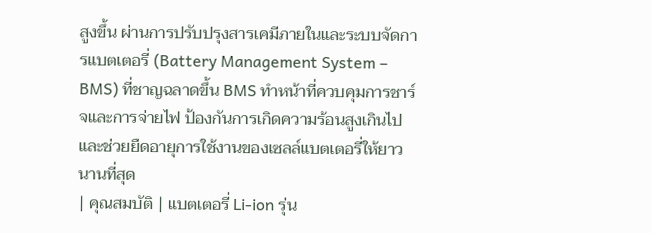สูงขึ้น ผ่านการปรับปรุงสารเคมีภายในและระบบจัดการแบตเตอรี่ (Battery Management System – BMS) ที่ชาญฉลาดขึ้น BMS ทำหน้าที่ควบคุมการชาร์จและการจ่ายไฟ ป้องกันการเกิดความร้อนสูงเกินไป และช่วยยืดอายุการใช้งานของเซลล์แบตเตอรี่ให้ยาวนานที่สุด
| คุณสมบัติ | แบตเตอรี่ Li-ion รุ่น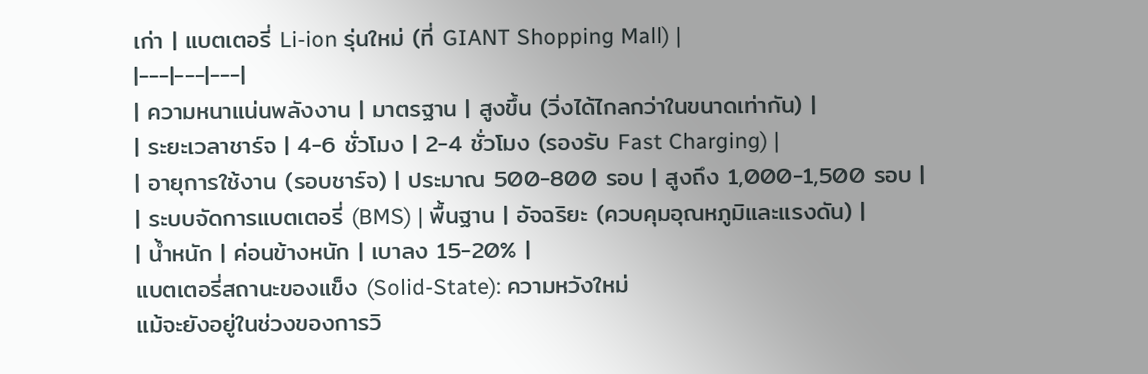เก่า | แบตเตอรี่ Li-ion รุ่นใหม่ (ที่ GIANT Shopping Mall) |
|---|---|---|
| ความหนาแน่นพลังงาน | มาตรฐาน | สูงขึ้น (วิ่งได้ไกลกว่าในขนาดเท่ากัน) |
| ระยะเวลาชาร์จ | 4-6 ชั่วโมง | 2-4 ชั่วโมง (รองรับ Fast Charging) |
| อายุการใช้งาน (รอบชาร์จ) | ประมาณ 500-800 รอบ | สูงถึง 1,000-1,500 รอบ |
| ระบบจัดการแบตเตอรี่ (BMS) | พื้นฐาน | อัจฉริยะ (ควบคุมอุณหภูมิและแรงดัน) |
| น้ำหนัก | ค่อนข้างหนัก | เบาลง 15-20% |
แบตเตอรี่สถานะของแข็ง (Solid-State): ความหวังใหม่
แม้จะยังอยู่ในช่วงของการวิ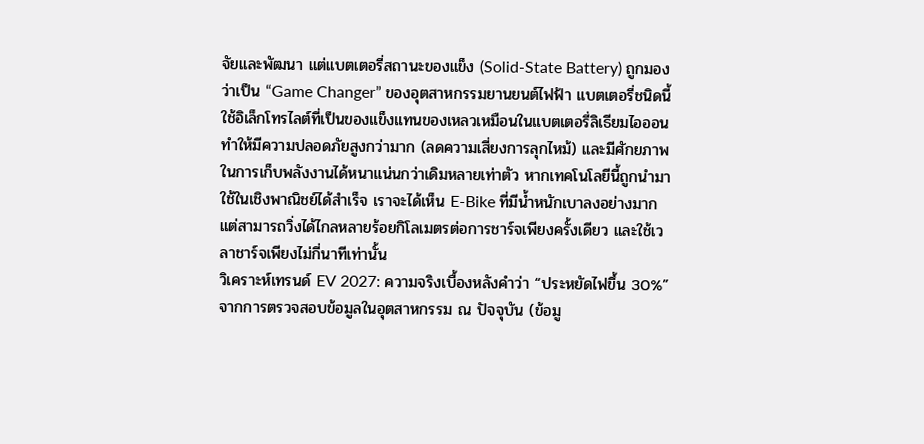จัยและพัฒนา แต่แบตเตอรี่สถานะของแข็ง (Solid-State Battery) ถูกมองว่าเป็น “Game Changer” ของอุตสาหกรรมยานยนต์ไฟฟ้า แบตเตอรี่ชนิดนี้ใช้อิเล็กโทรไลต์ที่เป็นของแข็งแทนของเหลวเหมือนในแบตเตอรี่ลิเธียมไอออน ทำให้มีความปลอดภัยสูงกว่ามาก (ลดความเสี่ยงการลุกไหม้) และมีศักยภาพในการเก็บพลังงานได้หนาแน่นกว่าเดิมหลายเท่าตัว หากเทคโนโลยีนี้ถูกนำมาใช้ในเชิงพาณิชย์ได้สำเร็จ เราจะได้เห็น E-Bike ที่มีน้ำหนักเบาลงอย่างมาก แต่สามารถวิ่งได้ไกลหลายร้อยกิโลเมตรต่อการชาร์จเพียงครั้งเดียว และใช้เวลาชาร์จเพียงไม่กี่นาทีเท่านั้น
วิเคราะห์เทรนด์ EV 2027: ความจริงเบื้องหลังคำว่า “ประหยัดไฟขึ้น 30%”
จากการตรวจสอบข้อมูลในอุตสาหกรรม ณ ปัจจุบัน (ข้อมู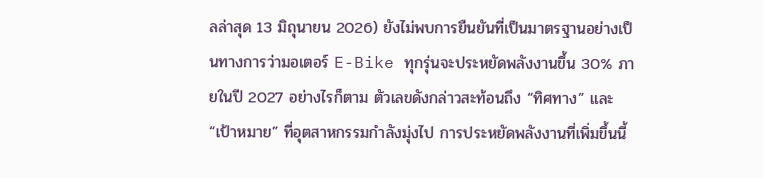ลล่าสุด 13 มิถุนายน 2026) ยังไม่พบการยืนยันที่เป็นมาตรฐานอย่างเป็นทางการว่ามอเตอร์ E-Bike ทุกรุ่นจะประหยัดพลังงานขึ้น 30% ภายในปี 2027 อย่างไรก็ตาม ตัวเลขดังกล่าวสะท้อนถึง “ทิศทาง” และ “เป้าหมาย” ที่อุตสาหกรรมกำลังมุ่งไป การประหยัดพลังงานที่เพิ่มขึ้นนี้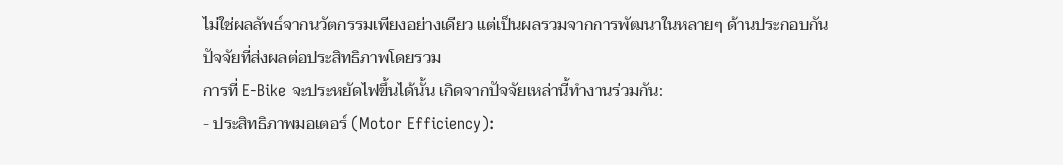ไม่ใช่ผลลัพธ์จากนวัตกรรมเพียงอย่างเดียว แต่เป็นผลรวมจากการพัฒนาในหลายๆ ด้านประกอบกัน
ปัจจัยที่ส่งผลต่อประสิทธิภาพโดยรวม
การที่ E-Bike จะประหยัดไฟขึ้นได้นั้น เกิดจากปัจจัยเหล่านี้ทำงานร่วมกัน:
- ประสิทธิภาพมอเตอร์ (Motor Efficiency):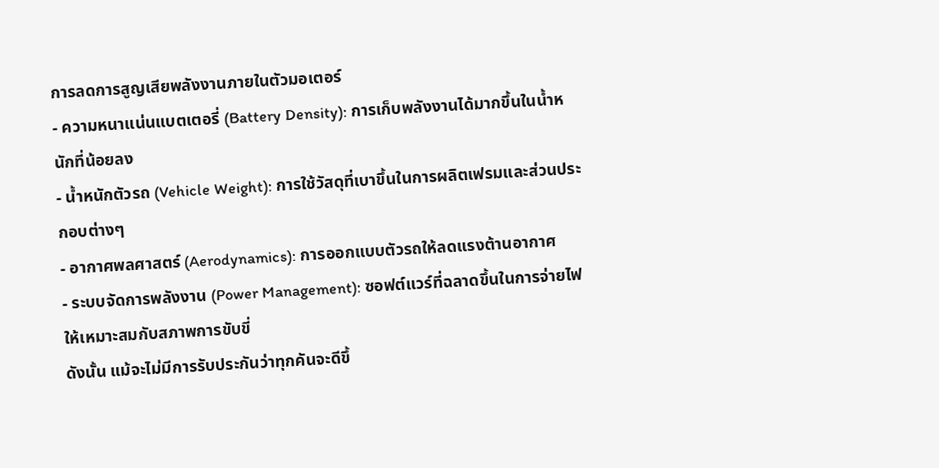การลดการสูญเสียพลังงานภายในตัวมอเตอร์
- ความหนาแน่นแบตเตอรี่ (Battery Density): การเก็บพลังงานได้มากขึ้นในน้ำหนักที่น้อยลง
- น้ำหนักตัวรถ (Vehicle Weight): การใช้วัสดุที่เบาขึ้นในการผลิตเฟรมและส่วนประกอบต่างๆ
- อากาศพลศาสตร์ (Aerodynamics): การออกแบบตัวรถให้ลดแรงต้านอากาศ
- ระบบจัดการพลังงาน (Power Management): ซอฟต์แวร์ที่ฉลาดขึ้นในการจ่ายไฟให้เหมาะสมกับสภาพการขับขี่
ดังนั้น แม้จะไม่มีการรับประกันว่าทุกคันจะดีขึ้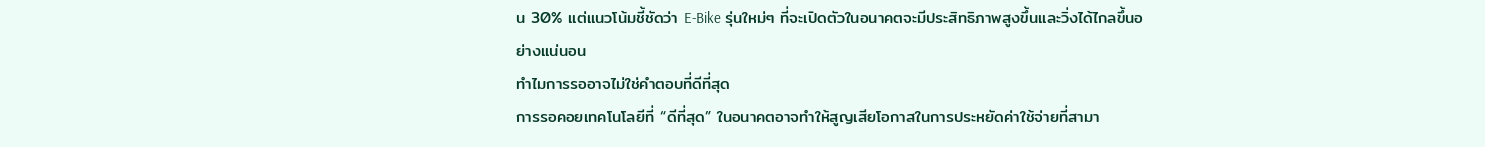น 30% แต่แนวโน้มชี้ชัดว่า E-Bike รุ่นใหม่ๆ ที่จะเปิดตัวในอนาคตจะมีประสิทธิภาพสูงขึ้นและวิ่งได้ไกลขึ้นอย่างแน่นอน
ทำไมการรออาจไม่ใช่คำตอบที่ดีที่สุด
การรอคอยเทคโนโลยีที่ “ดีที่สุด” ในอนาคตอาจทำให้สูญเสียโอกาสในการประหยัดค่าใช้จ่ายที่สามา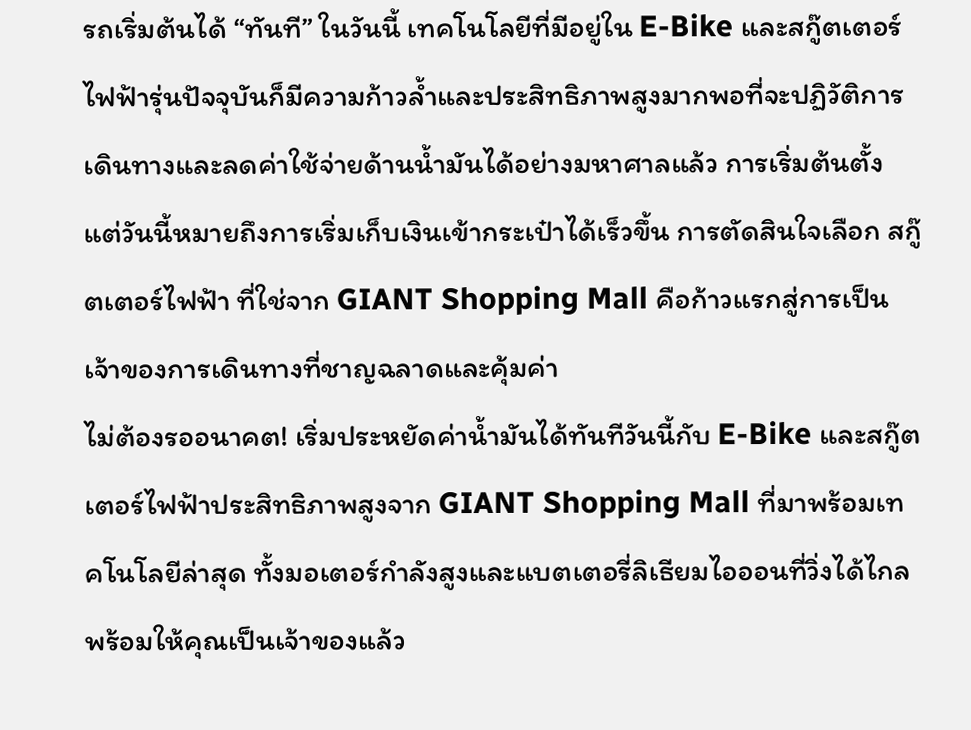รถเริ่มต้นได้ “ทันที” ในวันนี้ เทคโนโลยีที่มีอยู่ใน E-Bike และสกู๊ตเตอร์ไฟฟ้ารุ่นปัจจุบันก็มีความก้าวล้ำและประสิทธิภาพสูงมากพอที่จะปฏิวัติการเดินทางและลดค่าใช้จ่ายด้านน้ำมันได้อย่างมหาศาลแล้ว การเริ่มต้นตั้งแต่วันนี้หมายถึงการเริ่มเก็บเงินเข้ากระเป๋าได้เร็วขึ้น การตัดสินใจเลือก สกู๊ตเตอร์ไฟฟ้า ที่ใช่จาก GIANT Shopping Mall คือก้าวแรกสู่การเป็นเจ้าของการเดินทางที่ชาญฉลาดและคุ้มค่า
ไม่ต้องรออนาคต! เริ่มประหยัดค่าน้ำมันได้ทันทีวันนี้กับ E-Bike และสกู๊ตเตอร์ไฟฟ้าประสิทธิภาพสูงจาก GIANT Shopping Mall ที่มาพร้อมเทคโนโลยีล่าสุด ทั้งมอเตอร์กำลังสูงและแบตเตอรี่ลิเธียมไอออนที่วิ่งได้ไกล พร้อมให้คุณเป็นเจ้าของแล้ว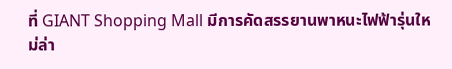ที่ GIANT Shopping Mall มีการคัดสรรยานพาหนะไฟฟ้ารุ่นใหม่ล่า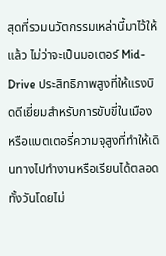สุดที่รวมนวัตกรรมเหล่านี้มาไว้ให้แล้ว ไม่ว่าจะเป็นมอเตอร์ Mid-Drive ประสิทธิภาพสูงที่ให้แรงบิดดีเยี่ยมสำหรับการขับขี่ในเมือง หรือแบตเตอรี่ความจุสูงที่ทำให้เดินทางไปทำงานหรือเรียนได้ตลอดทั้งวันโดยไม่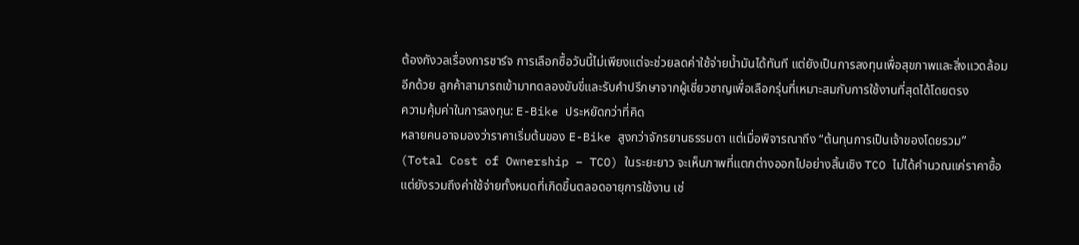ต้องกังวลเรื่องการชาร์จ การเลือกซื้อวันนี้ไม่เพียงแต่จะช่วยลดค่าใช้จ่ายน้ำมันได้ทันที แต่ยังเป็นการลงทุนเพื่อสุขภาพและสิ่งแวดล้อมอีกด้วย ลูกค้าสามารถเข้ามาทดลองขับขี่และรับคำปรึกษาจากผู้เชี่ยวชาญเพื่อเลือกรุ่นที่เหมาะสมกับการใช้งานที่สุดได้โดยตรง
ความคุ้มค่าในการลงทุน: E-Bike ประหยัดกว่าที่คิด
หลายคนอาจมองว่าราคาเริ่มต้นของ E-Bike สูงกว่าจักรยานธรรมดา แต่เมื่อพิจารณาถึง “ต้นทุนการเป็นเจ้าของโดยรวม” (Total Cost of Ownership – TCO) ในระยะยาว จะเห็นภาพที่แตกต่างออกไปอย่างสิ้นเชิง TCO ไม่ได้คำนวณแค่ราคาซื้อ แต่ยังรวมถึงค่าใช้จ่ายทั้งหมดที่เกิดขึ้นตลอดอายุการใช้งาน เช่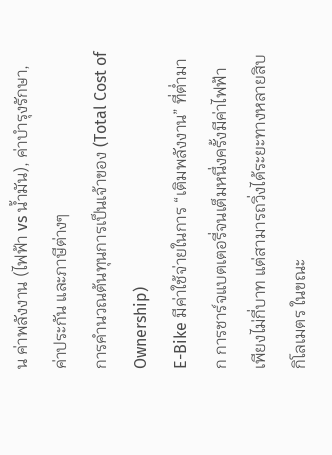น ค่าพลังงาน (ไฟฟ้า vs น้ำมัน), ค่าบำรุงรักษา, ค่าประกัน และภาษีต่างๆ
การคำนวณต้นทุนการเป็นเจ้าของ (Total Cost of Ownership)
E-Bike มีค่าใช้จ่ายในการ “เติมพลังงาน” ที่ต่ำมาก การชาร์จแบตเตอรี่จนเต็มหนึ่งครั้งมีค่าไฟฟ้าเพียงไม่กี่บาท แต่สามารถวิ่งได้ระยะทางหลายสิบกิโลเมตร ในขณะ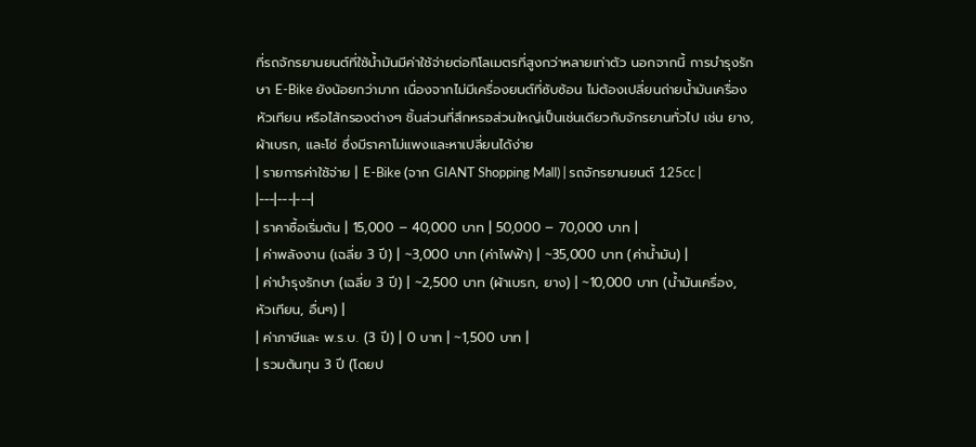ที่รถจักรยานยนต์ที่ใช้น้ำมันมีค่าใช้จ่ายต่อกิโลเมตรที่สูงกว่าหลายเท่าตัว นอกจากนี้ การบำรุงรักษา E-Bike ยังน้อยกว่ามาก เนื่องจากไม่มีเครื่องยนต์ที่ซับซ้อน ไม่ต้องเปลี่ยนถ่ายน้ำมันเครื่อง หัวเทียน หรือไส้กรองต่างๆ ชิ้นส่วนที่สึกหรอส่วนใหญ่เป็นเช่นเดียวกับจักรยานทั่วไป เช่น ยาง, ผ้าเบรก, และโซ่ ซึ่งมีราคาไม่แพงและหาเปลี่ยนได้ง่าย
| รายการค่าใช้จ่าย | E-Bike (จาก GIANT Shopping Mall) | รถจักรยานยนต์ 125cc |
|---|---|---|
| ราคาซื้อเริ่มต้น | 15,000 – 40,000 บาท | 50,000 – 70,000 บาท |
| ค่าพลังงาน (เฉลี่ย 3 ปี) | ~3,000 บาท (ค่าไฟฟ้า) | ~35,000 บาท (ค่าน้ำมัน) |
| ค่าบำรุงรักษา (เฉลี่ย 3 ปี) | ~2,500 บาท (ผ้าเบรก, ยาง) | ~10,000 บาท (น้ำมันเครื่อง, หัวเทียน, อื่นๆ) |
| ค่าภาษีและ พ.ร.บ. (3 ปี) | 0 บาท | ~1,500 บาท |
| รวมต้นทุน 3 ปี (โดยป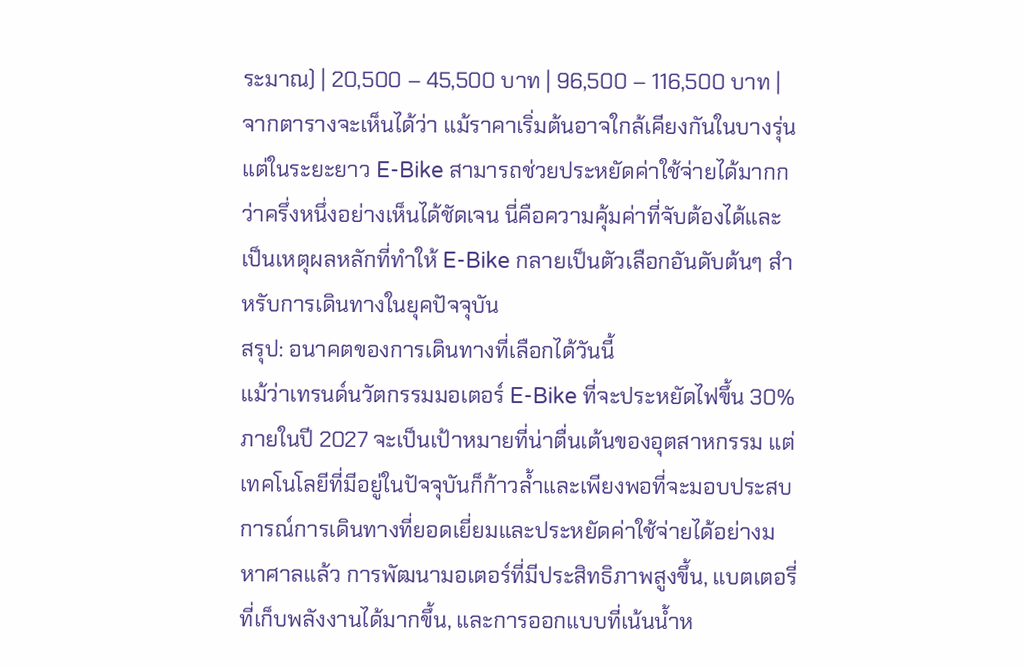ระมาณ) | 20,500 – 45,500 บาท | 96,500 – 116,500 บาท |
จากตารางจะเห็นได้ว่า แม้ราคาเริ่มต้นอาจใกล้เคียงกันในบางรุ่น แต่ในระยะยาว E-Bike สามารถช่วยประหยัดค่าใช้จ่ายได้มากกว่าครึ่งหนึ่งอย่างเห็นได้ชัดเจน นี่คือความคุ้มค่าที่จับต้องได้และเป็นเหตุผลหลักที่ทำให้ E-Bike กลายเป็นตัวเลือกอันดับต้นๆ สำหรับการเดินทางในยุคปัจจุบัน
สรุป: อนาคตของการเดินทางที่เลือกได้วันนี้
แม้ว่าเทรนด์นวัตกรรมมอเตอร์ E-Bike ที่จะประหยัดไฟขึ้น 30% ภายในปี 2027 จะเป็นเป้าหมายที่น่าตื่นเต้นของอุตสาหกรรม แต่เทคโนโลยีที่มีอยู่ในปัจจุบันก็ก้าวล้ำและเพียงพอที่จะมอบประสบการณ์การเดินทางที่ยอดเยี่ยมและประหยัดค่าใช้จ่ายได้อย่างมหาศาลแล้ว การพัฒนามอเตอร์ที่มีประสิทธิภาพสูงขึ้น, แบตเตอรี่ที่เก็บพลังงานได้มากขึ้น, และการออกแบบที่เน้นน้ำห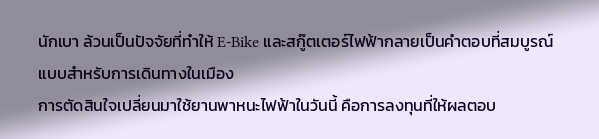นักเบา ล้วนเป็นปัจจัยที่ทำให้ E-Bike และสกู๊ตเตอร์ไฟฟ้ากลายเป็นคำตอบที่สมบูรณ์แบบสำหรับการเดินทางในเมือง
การตัดสินใจเปลี่ยนมาใช้ยานพาหนะไฟฟ้าในวันนี้ คือการลงทุนที่ให้ผลตอบ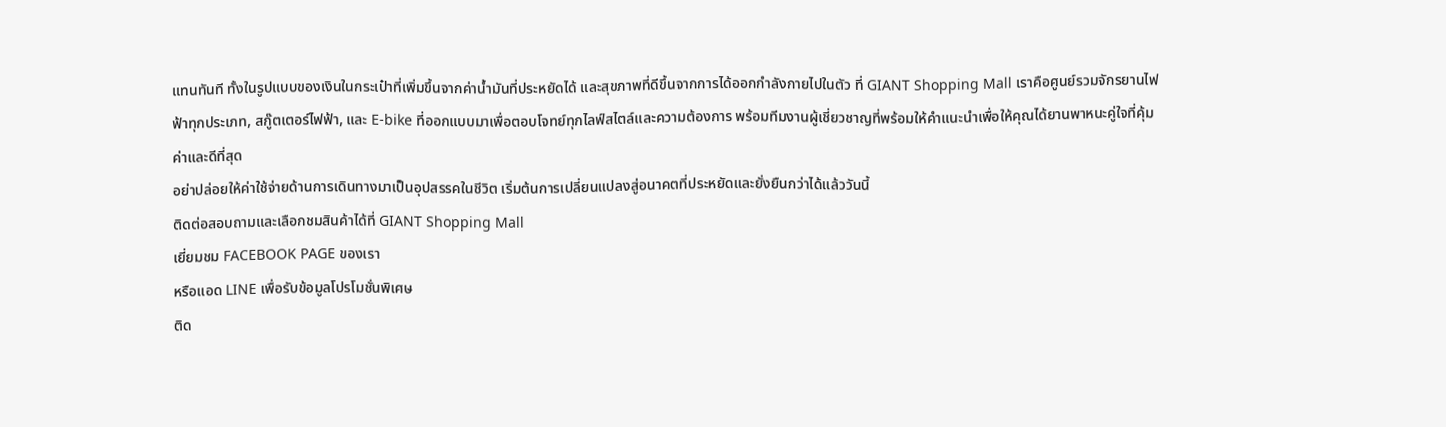แทนทันที ทั้งในรูปแบบของเงินในกระเป๋าที่เพิ่มขึ้นจากค่าน้ำมันที่ประหยัดได้ และสุขภาพที่ดีขึ้นจากการได้ออกกำลังกายไปในตัว ที่ GIANT Shopping Mall เราคือศูนย์รวมจักรยานไฟฟ้าทุกประเภท, สกู๊ตเตอร์ไฟฟ้า, และ E-bike ที่ออกแบบมาเพื่อตอบโจทย์ทุกไลฟ์สไตล์และความต้องการ พร้อมทีมงานผู้เชี่ยวชาญที่พร้อมให้คำแนะนำเพื่อให้คุณได้ยานพาหนะคู่ใจที่คุ้มค่าและดีที่สุด
อย่าปล่อยให้ค่าใช้จ่ายด้านการเดินทางมาเป็นอุปสรรคในชีวิต เริ่มต้นการเปลี่ยนแปลงสู่อนาคตที่ประหยัดและยั่งยืนกว่าได้แล้ววันนี้
ติดต่อสอบถามและเลือกชมสินค้าได้ที่ GIANT Shopping Mall
เยี่ยมชม FACEBOOK PAGE ของเรา
หรือแอด LINE เพื่อรับข้อมูลโปรโมชั่นพิเศษ
ติด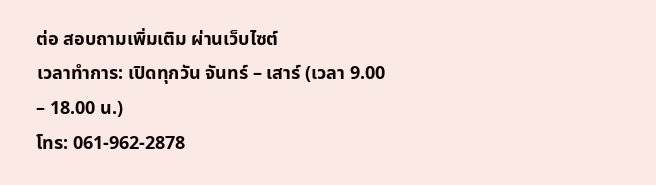ต่อ สอบถามเพิ่มเติม ผ่านเว็บไซต์
เวลาทำการ: เปิดทุกวัน จันทร์ – เสาร์ (เวลา 9.00 – 18.00 น.)
โทร: 061-962-2878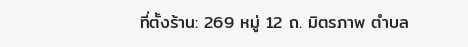ที่ตั้งร้าน: 269 หมู่ 12 ถ. มิตรภาพ ตำบล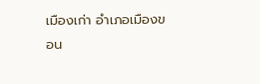เมืองเก่า อำเภอเมืองขอน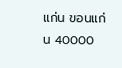แก่น ขอนแก่น 40000